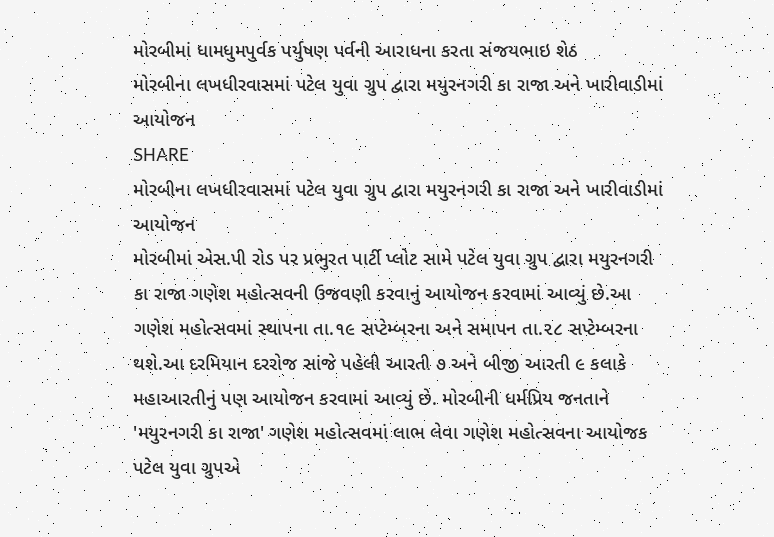મોરબીમાં ધામધુમપુર્વક પર્યુષણ પર્વની આરાધના કરતા સંજયભાઇ શેઠ
મોરબીના લખધીરવાસમાં પટેલ યુવા ગ્રુપ દ્વારા મયુરનગરી કા રાજા અને ખારીવાડીમાં આયોજન
SHARE
મોરબીના લખધીરવાસમાં પટેલ યુવા ગ્રુપ દ્વારા મયુરનગરી કા રાજા અને ખારીવાડીમાં આયોજન
મોરબીમાં એસ.પી રોડ પર પ્રભુરત પાર્ટી પ્લોટ સામે પટેલ યુવા ગ્રુપ દ્વારા મયુરનગરી કા રાજા ગણેશ મહોત્સવની ઉજવણી કરવાનું આયોજન કરવામાં આવ્યું છે.આ ગણેશ મહોત્સવમાં સ્થાપના તા.૧૯ સપ્ટેમ્બરના અને સમાપન તા.૨૮ સપ્ટેમ્બરના થશે.આ દરમિયાન દરરોજ સાંજે પહેલી આરતી ૭ અને બીજી આરતી ૯ કલાકે મહાઆરતીનું પણ આયોજન કરવામાં આવ્યું છે. મોરબીની ધર્મપ્રિય જનતાને 'મયુરનગરી કા રાજા' ગણેશ મહોત્સવમાં લાભ લેવા ગણેશ મહોત્સવના આયોજક પટેલ યુવા ગ્રુપએ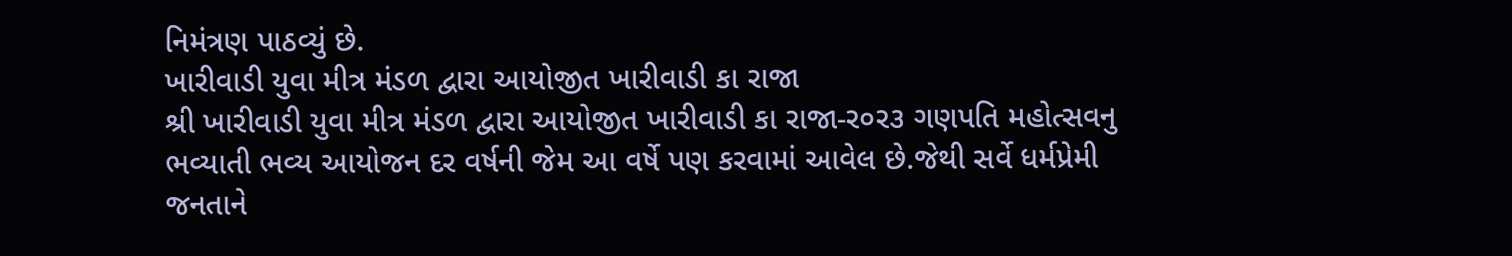નિમંત્રણ પાઠવ્યું છે.
ખારીવાડી યુવા મીત્ર મંડળ દ્વારા આયોજીત ખારીવાડી કા રાજા
શ્રી ખારીવાડી યુવા મીત્ર મંડળ દ્વારા આયોજીત ખારીવાડી કા રાજા-ર૦ર૩ ગણપતિ મહોત્સવનુ ભવ્યાતી ભવ્ય આયોજન દર વર્ષની જેમ આ વર્ષે પણ કરવામાં આવેલ છે.જેથી સર્વે ધર્મપ્રેમી જનતાને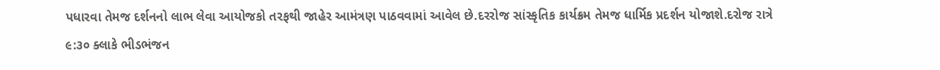પધારવા તેમજ દર્શનનો લાભ લેવા આયોજકો તરફથી જાહેર આમંત્રણ પાઠવવામાં આવેલ છે.દરરોજ સાંસ્કૃતિક કાર્યક્રમ તેમજ ધાર્મિક પ્રદર્શન યોજાશે.દરોજ રાત્રે ૯:૩૦ ક્લાકે ભીડભંજન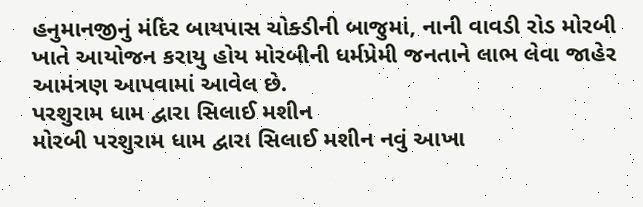હનુમાનજીનું મંદિર બાયપાસ ચોક્ડીની બાજુમાં, નાની વાવડી રોડ મોરબી ખાતે આયોજન કરાયુ હોય મોરબીની ધર્મપ્રેમી જનતાને લાભ લેવા જાહેર આમંત્રણ આપવામાં આવેલ છે.
પરશુરામ ધામ દ્વારા સિલાઈ મશીન
મોરબી પરશુરામ ધામ દ્વારા સિલાઈ મશીન નવું આખા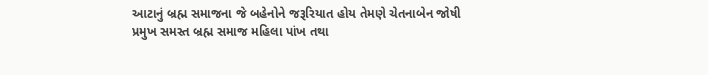આટાનું બ્રહ્મ સમાજના જે બહેનોને જરૂરિયાત હોય તેમણે ચેતનાબેન જોષી પ્રમુખ સમસ્ત બ્રહ્મ સમાજ મહિલા પાંખ તથા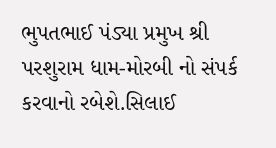ભુપતભાઈ પંડ્યા પ્રમુખ શ્રી પરશુરામ ધામ-મોરબી નો સંપર્ક કરવાનો રબેશે.સિલાઈ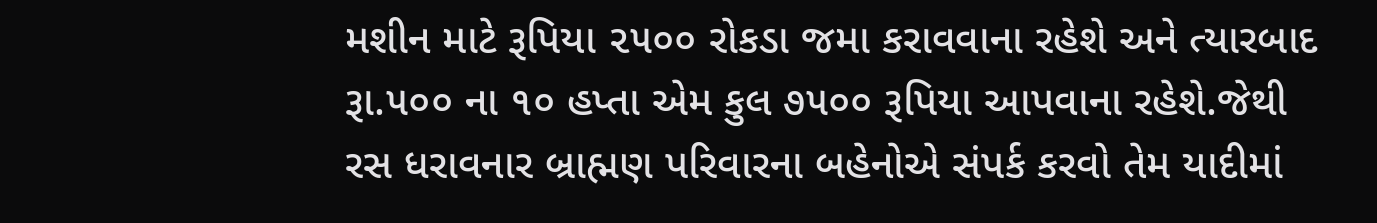મશીન માટે રૂપિયા ૨૫૦૦ રોકડા જમા કરાવવાના રહેશે અને ત્યારબાદ રૂા.૫૦૦ ના ૧૦ હપ્તા એમ કુલ ૭૫૦૦ રૂપિયા આપવાના રહેશે.જેથી રસ ધરાવનાર બ્રાહ્મણ પરિવારના બહેનોએ સંપર્ક કરવો તેમ યાદીમાં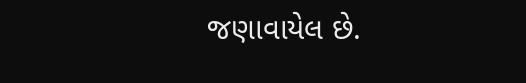જણાવાયેલ છે.